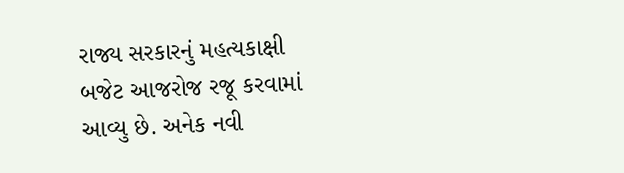રાજ્ય સરકારનું મહત્યકાક્ષી બજેટ આજરોજ રજૂ કરવામાં આવ્યુ છે. અનેક નવી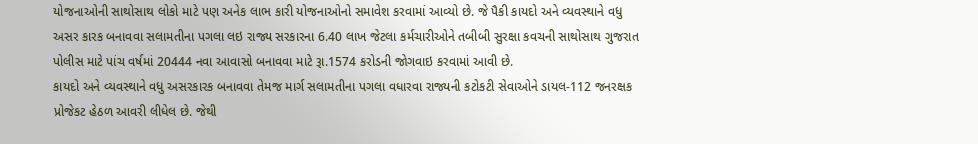યોજનાઓની સાથોસાથ લોકો માટે પણ અનેક લાભ કારી યોજનાઓનો સમાવેશ કરવામાં આવ્યો છે. જે પૈકી કાયદો અને વ્યવસ્થાને વધુ અસર કારક બનાવવા સલામતીના પગલા લઇ રાજ્ય સરકારના 6.40 લાખ જેટલા કર્મચારીઓને તબીબી સુરક્ષા કવચની સાથોસાથ ગુજરાત પોલીસ માટે પાંચ વર્ષમાં 20444 નવા આવાસો બનાવવા માટે રૂા.1574 કરોડની જોગવાઇ કરવામાં આવી છે.
કાયદો અને વ્યવસ્થાને વધુ અસરકારક બનાવવા તેમજ માર્ગ સલામતીના પગલા વધારવા રાજ્યની કટોકટી સેવાઓને ડાયલ-112 જનરક્ષક પ્રોજેકટ હેઠળ આવરી લીધેલ છે. જેથી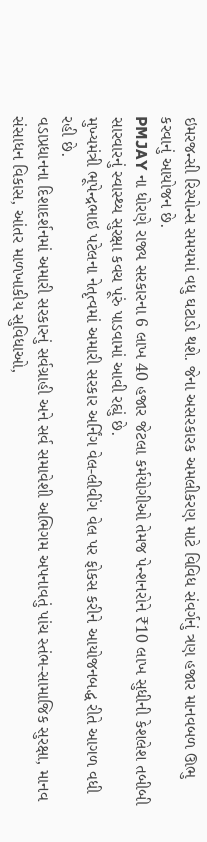ઇમરજન્સી રિસ્પોન્સ સમયમાં વધુ ઘટાડો થશે. જેના અસરકારક અમલીકરણ માટે વિવિધ સંવર્ગનું ત્રણ હજાર માનવબળ ઊભુ કરવાનું આયોજન છે.
PMJAY ના ધોરણે રાજ્ય સરકારના 6 લાખ 40 હજાર જેટલા કર્મયોગીઓ તેમજ પેન્શનરોને ₹10 લાખ સુધીની કેશલેશ તબીબી સારવારનું સ્વાસ્થ્ય સુરક્ષા કવચ પૂરું પાડવામાં આવી રહ્યું છે.
મુખ્યમંત્રી ભૂપેન્દ્રભાઇ પટેલના નેતૃત્વમાં અમારી સરકાર અર્નિંગ વેલ-લીવીંગ વેલ પર ફોકસ કરીને આયોજનબદ્ધ રીતે આગળ વધી રહી છે.
વડાપ્રધાનના દિશાદર્શનમાં અમારી સરકારનું સર્વગ્રાહી અને સર્વ સમાવેશી અભિગમ અપનાવતું પાંચ સ્તંભ-સામાજિક સુરક્ષા, માનવ સંસાધન વિકાસ, આંતર માળખાકીય સુવિધાઓ,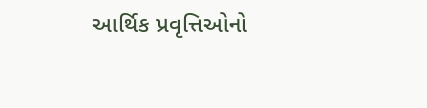આર્થિક પ્રવૃત્તિઓનો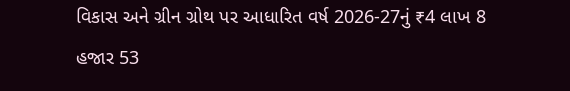વિકાસ અને ગ્રીન ગ્રોથ પર આધારિત વર્ષ 2026-27નું ₹4 લાખ 8 હજાર 53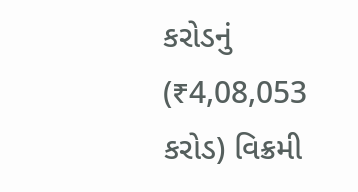કરોડનું (₹4,08,053 કરોડ) વિક્રમી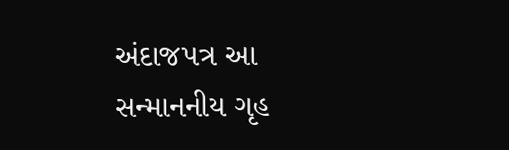અંદાજપત્ર આ સન્માનનીય ગૃહ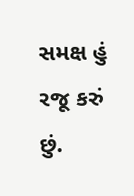સમક્ષ હું રજૂ કરું છું.